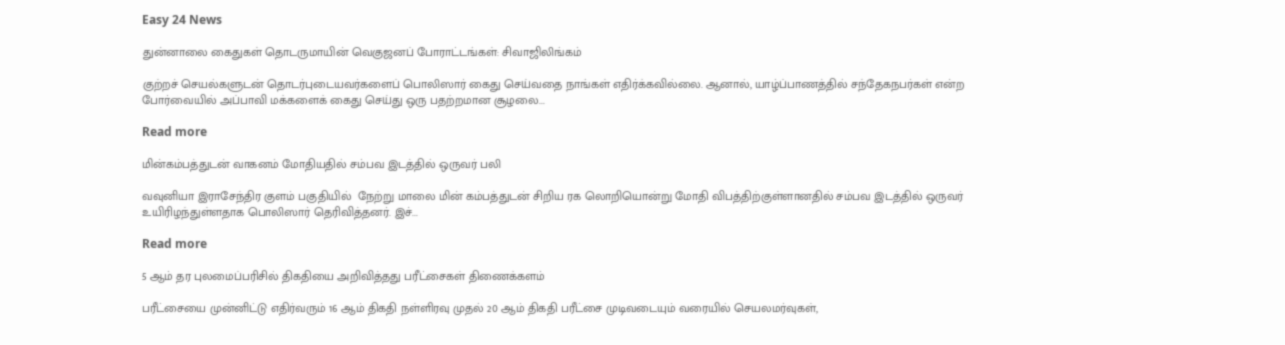Easy 24 News

துன்னாலை கைதுகள் தொடருமாயின் வெகுஜனப் போராட்டங்கள்: சிவாஜிலிங்கம்

குற்றச் செயல்களுடன் தொடர்புடையவர்களைப் பொலிஸார் கைது செய்வதை நாங்கள் எதிர்க்கவில்லை. ஆனால், யாழ்ப்பாணத்தில் சந்தேகநபர்கள் என்ற போர்வையில் அப்பாவி மக்களைக் கைது செய்து ஒரு பதற்றமான சூழலை...

Read more

மின்கம்பத்துடன் வாகனம் மோதியதில் சம்பவ இடத்தில் ஒருவர் பலி

வவுனியா இராசேந்திர குளம் பகுதியில்  நேற்று மாலை மின் கம்பத்துடன் சிறிய ரக லொறியொன்று மோதி விபத்திற்குள்ளானதில் சம்பவ இடத்தில் ஒருவர் உயிரிழந்துள்ளதாக பொலிஸார் தெரிவித்தனர். இச்...

Read more

5 ஆம் தர புலமைப்பரிசில் திகதியை அறிவித்தது பரீட்சைகள் திணைக்களம்

பரீட்சையை முன்னிட்டு எதிர்வரும் 16 ஆம் திகதி நள்ளிரவு முதல் 20 ஆம் திகதி பரீட்சை முடிவடையும் வரையில் செயலமர்வுகள்,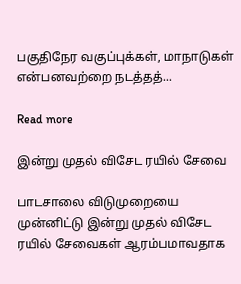பகுதிநேர வகுப்புக்கள், மாநாடுகள் என்பனவற்றை நடத்தத்...

Read more

இன்று முதல் விசேட ரயில் சேவை

பாடசாலை விடுமுறையை முன்னிட்டு இன்று முதல் விசேட ரயில் சேவைகள் ஆரம்பமாவதாக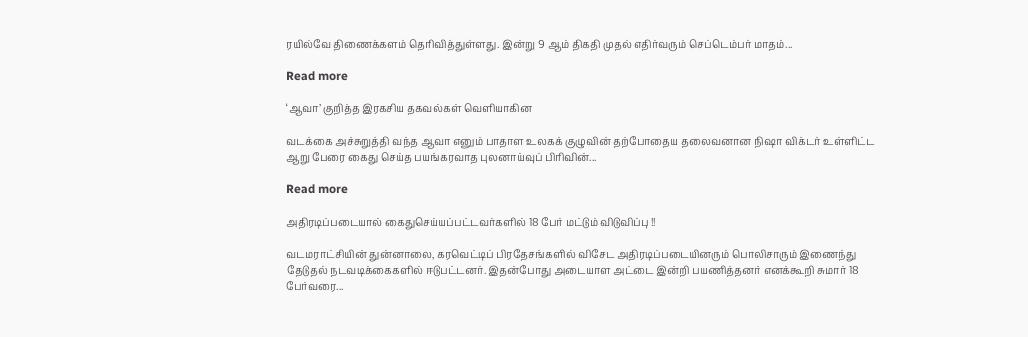ரயில்வே திணைக்களம் தெரிவித்துள்ளது. இன்று 9 ஆம் திகதி முதல் எதிர்வரும் செப்டெம்பர் மாதம்...

Read more

‘ஆவா’ குறித்த இரகசிய தகவல்கள் வெளியாகின

வடக்கை அச்சுறுத்தி வந்த ஆவா எனும் பாதாள உலகக் குழுவின் தற்போதைய தலைவனான நிஷா விக்டர் உள்ளிட்ட ஆறு பேரை கைது செய்த பயங்கரவாத புலனாய்வுப் பிரிவின்...

Read more

அதிரடிப்படையால் கைதுசெய்யப்பட்டவர்களில் 18 பேர் மட்டும் விடுவிப்பு !!

வடமராட்சியின் துன்னாலை, கரவெட்டிப் பிரதேசங்களில் விசேட அதிரடிப்படையினரும் பொலிசாரும் இணைந்து  தேடுதல் நடவடிக்கைகளில் ஈடுபட்டனர். இதன்போது அடையாள அட்டை இன்றி பயணித்தனர் எனக்கூறி சுமார் 18 பேர்வரை...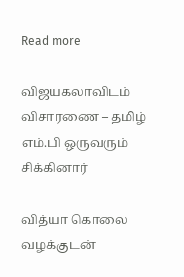Read more

விஜயகலாவிடம் விசாரணை – தமிழ் எம்.பி ஒருவரும் சிக்கினார்

வித்யா கொலை வழக்குடன்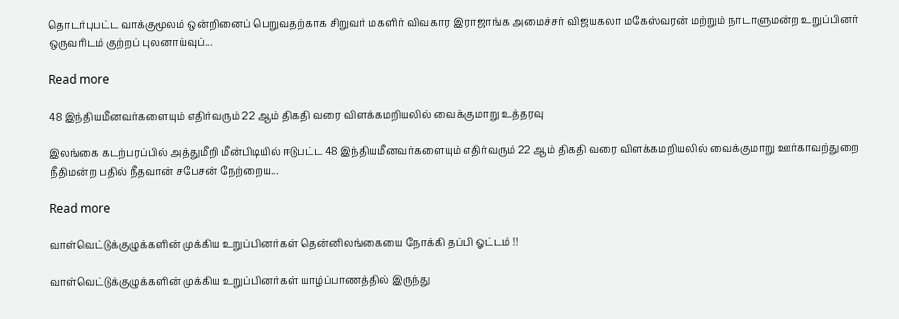தொடர்புபட்ட வாக்குமூலம் ஒன்றினைப் பெறுவதற்காக சிறுவர் மகளிர் விவகார இராஜாங்க அமைச்சர் விஜயகலா மகேஸ்வரன் மற்றும் நாடாளுமன்ற உறுப்பினர் ஒருவரிடம் குற்றப் புலனாய்வுப்...

Read more

48 இந்தியமீனவர்களையும் எதிர்வரும் 22 ஆம் திகதி வரை விளக்கமறியலில் வைக்குமாறு உத்தரவு

இலங்கை கடற்பரப்பில் அத்துமீறி மீன்பிடியில் ஈடுபட்ட 48 இந்தியமீனவர்களையும் எதிர்வரும் 22 ஆம் திகதி வரை விளக்கமறியலில் வைக்குமாறு ஊர்காவற்துறை நீதிமன்ற பதில் நீதவான் சபேசன் நேற்றைய...

Read more

வாள்வெட்டுக்குழுக்களின் முக்கிய உறுப்பினர்கள் தென்னிலங்கையை நோக்கி தப்பி ஓட்டம் !!

வாள்வெட்டுக்குழுக்களின் முக்கிய உறுப்பினர்கள் யாழ்ப்பாணத்தில் இருந்து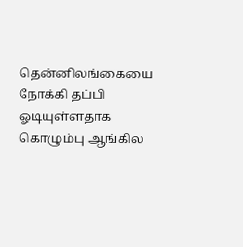தென்னிலங்கையை நோக்கி தப்பி ஓடியுள்ளதாக கொழும்பு ஆங்கில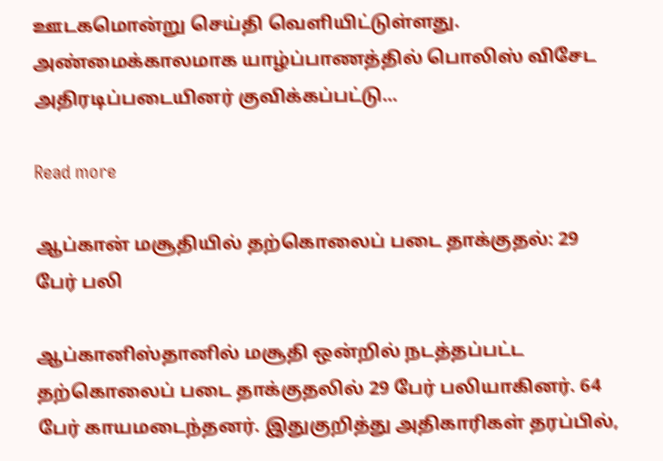ஊடகமொன்று செய்தி வெளியிட்டுள்ளது. அண்மைக்காலமாக யாழ்ப்பாணத்தில் பொலிஸ் விசேட அதிரடிப்படையினர் குவிக்கப்பட்டு...

Read more

ஆப்கான் மசூதியில் தற்கொலைப் படை தாக்குதல்: 29 பேர் பலி

ஆப்கானிஸ்தானில் மசூதி ஒன்றில் நடத்தப்பட்ட தற்கொலைப் படை தாக்குதலில் 29 பேர் பலியாகினர். 64 பேர் காயமடைந்தனர். இதுகுறித்து அதிகாரிகள் தரப்பில்,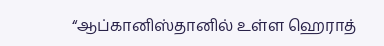“ஆப்கானிஸ்தானில் உள்ள ஹெராத்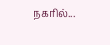நகரில்...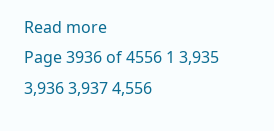Read more
Page 3936 of 4556 1 3,935 3,936 3,937 4,556